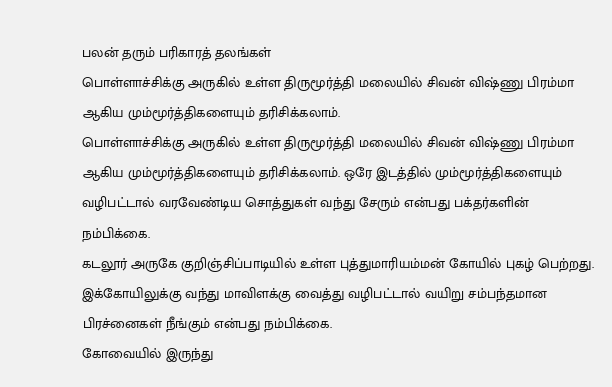பலன் தரும் பரிகாரத் தலங்கள்
பொள்ளாச்சிக்கு அருகில் உள்ள திருமூர்த்தி மலையில் சிவன் விஷ்ணு பிரம்மா ஆகிய மும்மூர்த்திகளையும் தரிசிக்கலாம்.
பொள்ளாச்சிக்கு அருகில் உள்ள திருமூர்த்தி மலையில் சிவன் விஷ்ணு பிரம்மா ஆகிய மும்மூர்த்திகளையும் தரிசிக்கலாம். ஒரே இடத்தில் மும்மூர்த்திகளையும் வழிபட்டால் வரவேண்டிய சொத்துகள் வந்து சேரும் என்பது பக்தர்களின் நம்பிக்கை.
கடலூர் அருகே குறிஞ்சிப்பாடியில் உள்ள புத்துமாரியம்மன் கோயில் புகழ் பெற்றது. இக்கோயிலுக்கு வந்து மாவிளக்கு வைத்து வழிபட்டால் வயிறு சம்பந்தமான பிரச்னைகள் நீங்கும் என்பது நம்பிக்கை.
கோவையில் இருந்து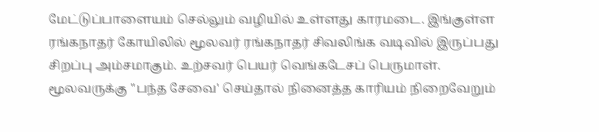மேட்டுப்பாளையம் செல்லும் வழியில் உள்ளது காரமடை. இங்குள்ள ரங்கநாதர் கோயிலில் மூலவர் ரங்கநாதர் சிவலிங்க வடிவில் இருப்பது சிறப்பு அம்சமாகும். உற்சவர் பெயர் வெங்கடேசப் பெருமாள். மூலவருக்கு "பந்த சேவை' செய்தால் நினைத்த காரியம் நிறைவேறும்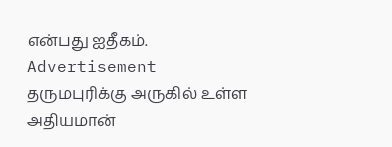என்பது ஐதீகம்.
Advertisement
தருமபுரிக்கு அருகில் உள்ள அதியமான்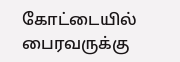கோட்டையில் பைரவருக்கு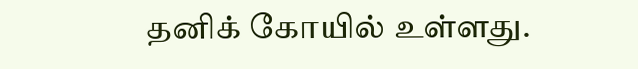தனிக் கோயில் உள்ளது.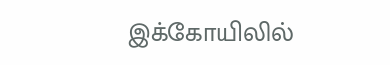இக்கோயிலில்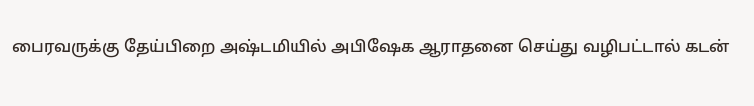பைரவருக்கு தேய்பிறை அஷ்டமியில் அபிஷேக ஆராதனை செய்து வழிபட்டால் கடன்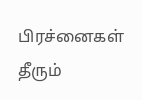பிரச்னைகள் தீரும்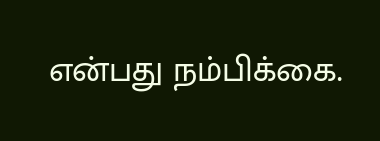என்பது நம்பிக்கை.